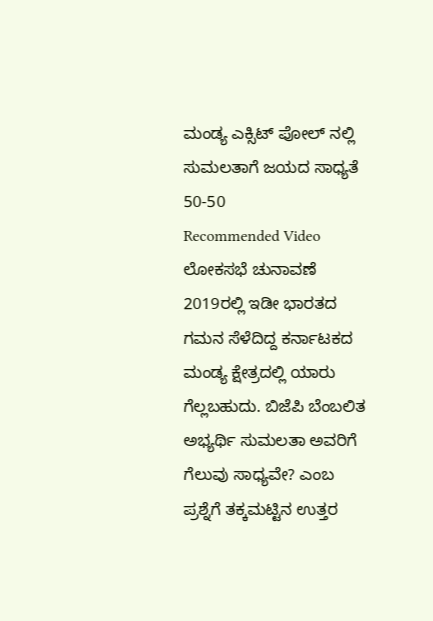ಮಂಡ್ಯ ಎಕ್ಸಿಟ್ ಪೋಲ್ ನಲ್ಲಿ ಸುಮಲತಾಗೆ ಜಯದ ಸಾಧ್ಯತೆ 50-50
Recommended Video
ಲೋಕಸಭೆ ಚುನಾವಣೆ 2019ರಲ್ಲಿ ಇಡೀ ಭಾರತದ ಗಮನ ಸೆಳೆದಿದ್ದ ಕರ್ನಾಟಕದ ಮಂಡ್ಯ ಕ್ಷೇತ್ರದಲ್ಲಿ ಯಾರು ಗೆಲ್ಲಬಹುದು. ಬಿಜೆಪಿ ಬೆಂಬಲಿತ ಅಭ್ಯರ್ಥಿ ಸುಮಲತಾ ಅವರಿಗೆ ಗೆಲುವು ಸಾಧ್ಯವೇ? ಎಂಬ ಪ್ರಶ್ನೆಗೆ ತಕ್ಕಮಟ್ಟಿನ ಉತ್ತರ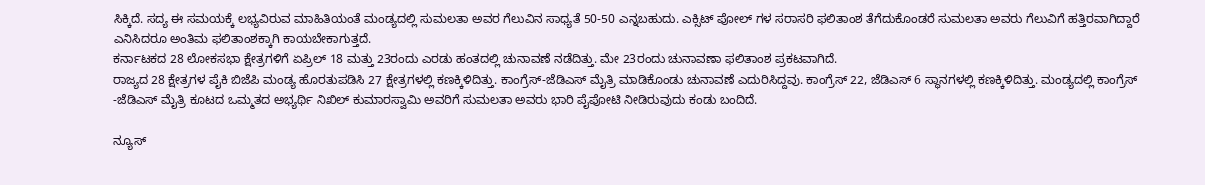ಸಿಕ್ಕಿದೆ. ಸದ್ಯ ಈ ಸಮಯಕ್ಕೆ ಲಭ್ಯವಿರುವ ಮಾಹಿತಿಯಂತೆ ಮಂಡ್ಯದಲ್ಲಿ ಸುಮಲತಾ ಅವರ ಗೆಲುವಿನ ಸಾಧ್ಯತೆ 50-50 ಎನ್ನಬಹುದು. ಎಕ್ಸಿಟ್ ಪೋಲ್ ಗಳ ಸರಾಸರಿ ಫಲಿತಾಂಶ ತೆಗೆದುಕೊಂಡರೆ ಸುಮಲತಾ ಅವರು ಗೆಲುವಿಗೆ ಹತ್ತಿರವಾಗಿದ್ದಾರೆ ಎನಿಸಿದರೂ ಅಂತಿಮ ಫಲಿತಾಂಶಕ್ಕಾಗಿ ಕಾಯಬೇಕಾಗುತ್ತದೆ.
ಕರ್ನಾಟಕದ 28 ಲೋಕಸಭಾ ಕ್ಷೇತ್ರಗಳಿಗೆ ಏಪ್ರಿಲ್ 18 ಮತ್ತು 23ರಂದು ಎರಡು ಹಂತದಲ್ಲಿ ಚುನಾವಣೆ ನಡೆದಿತ್ತು. ಮೇ 23ರಂದು ಚುನಾವಣಾ ಫಲಿತಾಂಶ ಪ್ರಕಟವಾಗಿದೆ.
ರಾಜ್ಯದ 28 ಕ್ಷೇತ್ರಗಳ ಪೈಕಿ ಬಿಜೆಪಿ ಮಂಡ್ಯ ಹೊರತುಪಡಿಸಿ 27 ಕ್ಷೇತ್ರಗಳಲ್ಲಿ ಕಣಕ್ಕಿಳಿದಿತ್ತು. ಕಾಂಗ್ರೆಸ್-ಜೆಡಿಎಸ್ ಮೈತ್ರಿ ಮಾಡಿಕೊಂಡು ಚುನಾವಣೆ ಎದುರಿಸಿದ್ದವು. ಕಾಂಗ್ರೆಸ್ 22, ಜೆಡಿಎಸ್ 6 ಸ್ಥಾನಗಳಲ್ಲಿ ಕಣಕ್ಕಿಳಿದಿತ್ತು. ಮಂಡ್ಯದಲ್ಲಿ ಕಾಂಗ್ರೆಸ್ -ಜೆಡಿಎಸ್ ಮೈತ್ರಿ ಕೂಟದ ಒಮ್ಮತದ ಅಭ್ಯರ್ಥಿ ನಿಖಿಲ್ ಕುಮಾರಸ್ವಾಮಿ ಅವರಿಗೆ ಸುಮಲತಾ ಅವರು ಭಾರಿ ಪೈಪೋಟಿ ನೀಡಿರುವುದು ಕಂಡು ಬಂದಿದೆ.

ನ್ಯೂಸ್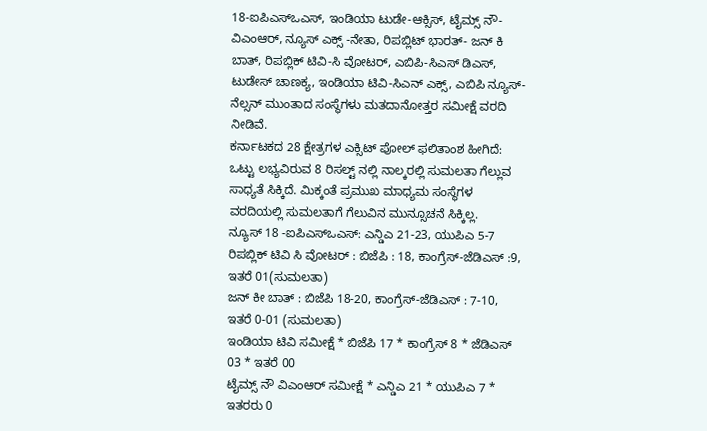18-ಐಪಿಎಸ್ಒಎಸ್, ಇಂಡಿಯಾ ಟುಡೇ-ಆಕ್ಸಿಸ್, ಟೈಮ್ಸ್ ನೌ- ವಿಎಂಆರ್, ನ್ಯೂಸ್ ಎಕ್ಸ್ -ನೇತಾ, ರಿಪಬ್ಲಿಟ್ ಭಾರತ್- ಜನ್ ಕಿ ಬಾತ್, ರಿಪಬ್ಲಿಕ್ ಟಿವಿ-ಸಿ ವೋಟರ್, ಎಬಿಪಿ-ಸಿಎಸ್ ಡಿಎಸ್, ಟುಡೇಸ್ ಚಾಣಕ್ಯ, ಇಂಡಿಯಾ ಟಿವಿ-ಸಿಎನ್ ಎಕ್ಸ್, ಎಬಿಪಿ ನ್ಯೂಸ್- ನೆಲ್ಸನ್ ಮುಂತಾದ ಸಂಸ್ಥೆಗಳು ಮತದಾನೋತ್ತರ ಸಮೀಕ್ಷೆ ವರದಿ ನೀಡಿವೆ.
ಕರ್ನಾಟಕದ 28 ಕ್ಷೇತ್ರಗಳ ಎಕ್ಸಿಟ್ ಪೋಲ್ ಫಲಿತಾಂಶ ಹೀಗಿದೆ: ಒಟ್ಟು ಲಭ್ಯವಿರುವ 8 ರಿಸಲ್ಟ್ ನಲ್ಲಿ ನಾಲ್ಕರಲ್ಲಿ ಸುಮಲತಾ ಗೆಲ್ಲುವ ಸಾಧ್ಯತೆ ಸಿಕ್ಕಿದೆ. ಮಿಕ್ಕಂತೆ ಪ್ರಮುಖ ಮಾಧ್ಯಮ ಸಂಸ್ಥೆಗಳ ವರದಿಯಲ್ಲಿ ಸುಮಲತಾಗೆ ಗೆಲುವಿನ ಮುನ್ಸೂಚನೆ ಸಿಕ್ಕಿಲ್ಲ.
ನ್ಯೂಸ್ 18 -ಐಪಿಎಸ್ಒಎಸ್: ಎನ್ಡಿಎ 21-23, ಯುಪಿಎ 5-7
ರಿಪಬ್ಲಿಕ್ ಟಿವಿ ಸಿ ವೋಟರ್ : ಬಿಜೆಪಿ : 18, ಕಾಂಗ್ರೆಸ್-ಜೆಡಿಎಸ್ :9, ಇತರೆ 01(ಸುಮಲತಾ)
ಜನ್ ಕೀ ಬಾತ್ : ಬಿಜೆಪಿ 18-20, ಕಾಂಗ್ರೆಸ್-ಜೆಡಿಎಸ್ : 7-10, ಇತರೆ 0-01 (ಸುಮಲತಾ)
ಇಂಡಿಯಾ ಟಿವಿ ಸಮೀಕ್ಷೆ * ಬಿಜೆಪಿ 17 * ಕಾಂಗ್ರೆಸ್ 8 * ಜೆಡಿಎಸ್ 03 * ಇತರೆ 00
ಟೈಮ್ಸ್ ನೌ ವಿಎಂಆರ್ ಸಮೀಕ್ಷೆ * ಎನ್ಡಿಎ 21 * ಯುಪಿಎ 7 * ಇತರರು 0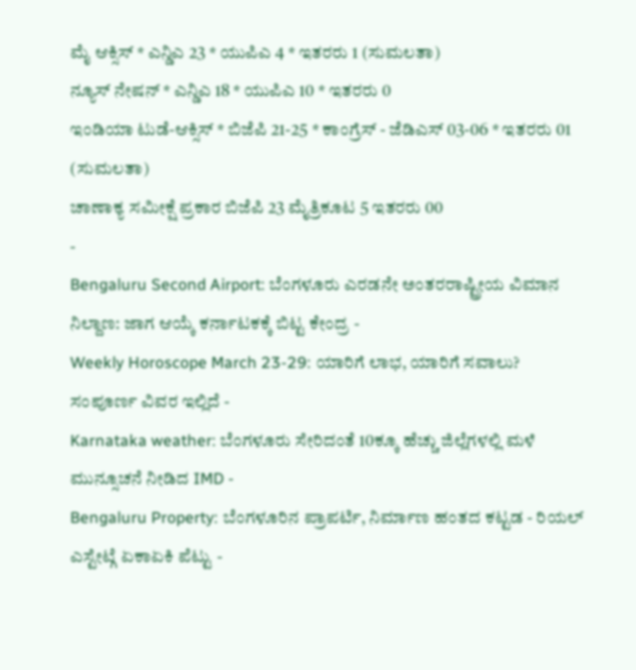ಮೈ ಆಕ್ಸಿಸ್ * ಎನ್ಡಿಎ 23 * ಯುಪಿಎ 4 * ಇತರರು 1 (ಸುಮಲತಾ)
ನ್ಯೂಸ್ ನೇಷನ್ * ಎನ್ಡಿಎ 18 * ಯುಪಿಎ 10 * ಇತರರು 0
ಇಂಡಿಯಾ ಟುಡೆ-ಆಕ್ಸಿಸ್ * ಬಿಜೆಪಿ 21-25 * ಕಾಂಗ್ರೆಸ್ - ಜೆಡಿಎಸ್ 03-06 * ಇತರರು 01 (ಸುಮಲತಾ)
ಚಾಣಾಕ್ಯ ಸಮೀಕ್ಷೆ ಪ್ರಕಾರ ಬಿಜೆಪಿ 23 ಮೈತ್ರಿಕೂಟ 5 ಇತರರು 00
-
Bengaluru Second Airport: ಬೆಂಗಳೂರು ಎರಡನೇ ಅಂತರರಾಷ್ಟ್ರೀಯ ವಿಮಾನ ನಿಲ್ದಾಣ: ಜಾಗ ಆಯ್ಕೆ ಕರ್ನಾಟಕಕ್ಕೆ ಬಿಟ್ಟ ಕೇಂದ್ರ -
Weekly Horoscope March 23-29: ಯಾರಿಗೆ ಲಾಭ, ಯಾರಿಗೆ ಸವಾಲು? ಸಂಪೂರ್ಣ ವಿವರ ಇಲ್ಲಿದೆ -
Karnataka weather: ಬೆಂಗಳೂರು ಸೇರಿದಂತೆ 10ಕ್ಕೂ ಹೆಚ್ಚು ಜಿಲ್ಲೆಗಳಲ್ಲಿ ಮಳೆ ಮುನ್ಸೂಚನೆ ನೀಡಿದ IMD -
Bengaluru Property: ಬೆಂಗಳೂರಿನ ಪ್ರಾಪರ್ಟಿ, ನಿರ್ಮಾಣ ಹಂತದ ಕಟ್ಟಡ - ರಿಯಲ್ ಎಸ್ಟೇಟ್ಗೆ ಏಕಾಏಕಿ ಪೆಟ್ಟು -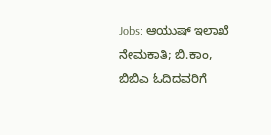Jobs: ಆಯುಷ್ ಇಲಾಖೆ ನೇಮಕಾತಿ; ಬಿ.ಕಾಂ, ಬಿಬಿಎ ಓದಿದವರಿಗೆ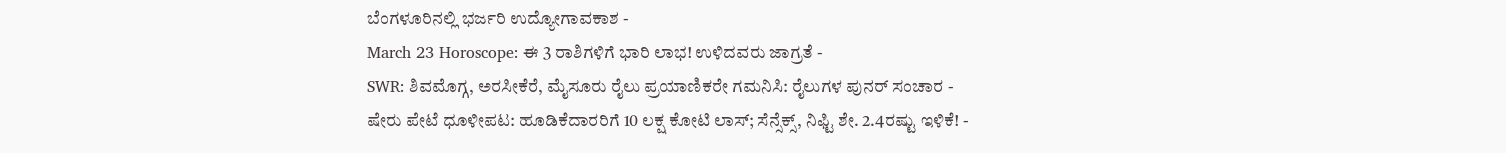ಬೆಂಗಳೂರಿನಲ್ಲಿ ಭರ್ಜರಿ ಉದ್ಯೋಗಾವಕಾಶ -
March 23 Horoscope: ಈ 3 ರಾಶಿಗಳಿಗೆ ಭಾರಿ ಲಾಭ! ಉಳಿದವರು ಜಾಗ್ರತೆ -
SWR: ಶಿವಮೊಗ್ಗ, ಅರಸೀಕೆರೆ, ಮೈಸೂರು ರೈಲು ಪ್ರಯಾಣಿಕರೇ ಗಮನಿಸಿ: ರೈಲುಗಳ ಪುನರ್ ಸಂಚಾರ -
ಷೇರು ಪೇಟೆ ಧೂಳೀಪಟ: ಹೂಡಿಕೆದಾರರಿಗೆ 10 ಲಕ್ಷ ಕೋಟಿ ಲಾಸ್; ಸೆನ್ಸೆಕ್ಸ್, ನಿಫ್ಟಿ ಶೇ. 2.4ರಷ್ಟು ಇಳಿಕೆ! -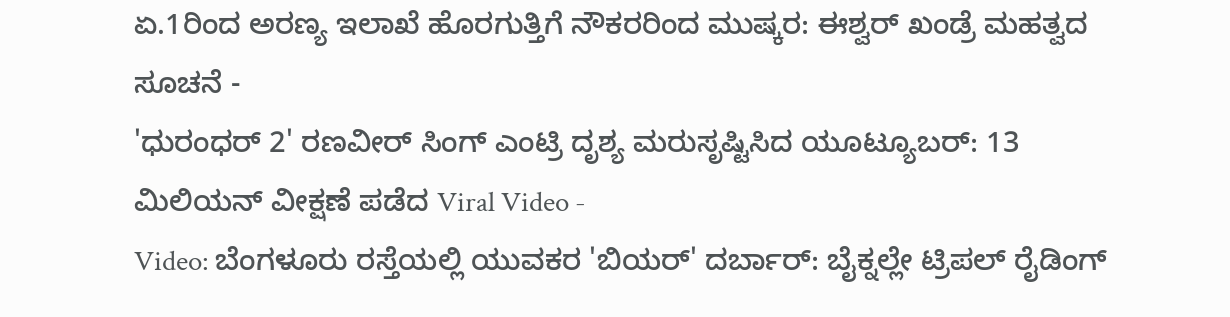ಏ.1ರಿಂದ ಅರಣ್ಯ ಇಲಾಖೆ ಹೊರಗುತ್ತಿಗೆ ನೌಕರರಿಂದ ಮುಷ್ಕರ: ಈಶ್ವರ್ ಖಂಡ್ರೆ ಮಹತ್ವದ ಸೂಚನೆ -
'ಧುರಂಧರ್ 2' ರಣವೀರ್ ಸಿಂಗ್ ಎಂಟ್ರಿ ದೃಶ್ಯ ಮರುಸೃಷ್ಟಿಸಿದ ಯೂಟ್ಯೂಬರ್: 13 ಮಿಲಿಯನ್ ವೀಕ್ಷಣೆ ಪಡೆದ Viral Video -
Video: ಬೆಂಗಳೂರು ರಸ್ತೆಯಲ್ಲಿ ಯುವಕರ 'ಬಿಯರ್' ದರ್ಬಾರ್: ಬೈಕ್ನಲ್ಲೇ ಟ್ರಿಪಲ್ ರೈಡಿಂಗ್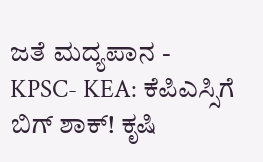ಜತೆ ಮದ್ಯಪಾನ -
KPSC- KEA: ಕೆಪಿಎಸ್ಸಿಗೆ ಬಿಗ್ ಶಾಕ್! ಕೃಷಿ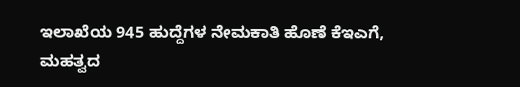ಇಲಾಖೆಯ 945 ಹುದ್ದೆಗಳ ನೇಮಕಾತಿ ಹೊಣೆ ಕೆಇಎಗೆ, ಮಹತ್ವದ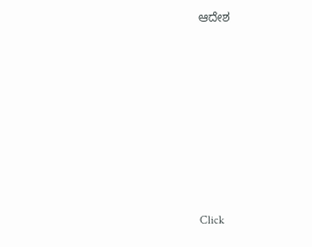ಆದೇಶ












Click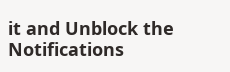it and Unblock the Notifications